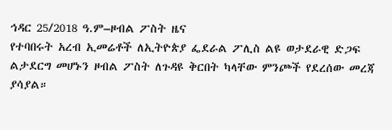ኅዳር 25/2018 ዓ.ም–ዞብል ፖስት ዜና
የተባበሩት አረብ ኢመሬቶች ለኢትዮጵያ ፌደራል ፖሊስ ልዩ ወታደራዊ ድጋፍ ልታደርግ መሆኑን ዞብል ፖስት ለጉዳዩ ቅርበት ካላቸው ምንጮች የደረሰው መረጃ ያሳያል።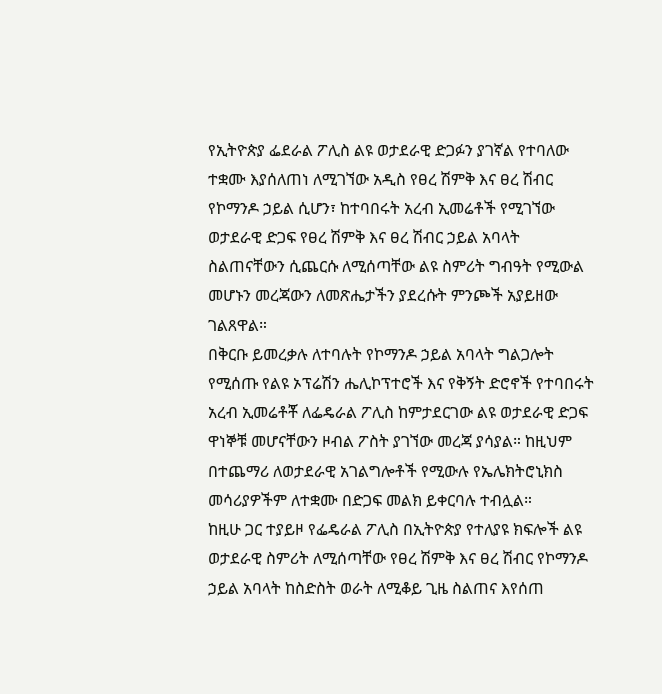የኢትዮጵያ ፌደራል ፖሊስ ልዩ ወታደራዊ ድጋፉን ያገኛል የተባለው ተቋሙ እያሰለጠነ ለሚገኘው አዲስ የፀረ ሽምቅ እና ፀረ ሽብር የኮማንዶ ኃይል ሲሆን፣ ከተባበሩት አረብ ኢመሬቶች የሚገኘው ወታደራዊ ድጋፍ የፀረ ሽምቅ እና ፀረ ሽብር ኃይል አባላት ስልጠናቸውን ሲጨርሱ ለሚሰጣቸው ልዩ ስምሪት ግብዓት የሚውል መሆኑን መረጃውን ለመጽሔታችን ያደረሱት ምንጮች አያይዘው ገልጸዋል።
በቅርቡ ይመረቃሉ ለተባሉት የኮማንዶ ኃይል አባላት ግልጋሎት የሚሰጡ የልዩ ኦፕሬሽን ሔሊኮፕተሮች እና የቅኝት ድሮኖች የተባበሩት አረብ ኢመሬቶቾ ለፌዴራል ፖሊስ ከምታደርገው ልዩ ወታደራዊ ድጋፍ ዋነኞቹ መሆናቸውን ዞብል ፖስት ያገኘው መረጃ ያሳያል። ከዚህም በተጨማሪ ለወታደራዊ አገልግሎቶች የሚውሉ የኤሌክትሮኒክስ መሳሪያዎችም ለተቋሙ በድጋፍ መልክ ይቀርባሉ ተብሏል።
ከዚሁ ጋር ተያይዞ የፌዴራል ፖሊስ በኢትዮጵያ የተለያዩ ክፍሎች ልዩ ወታደራዊ ስምሪት ለሚሰጣቸው የፀረ ሽምቅ እና ፀረ ሽብር የኮማንዶ ኃይል አባላት ከስድስት ወራት ለሚቆይ ጊዜ ስልጠና እየሰጠ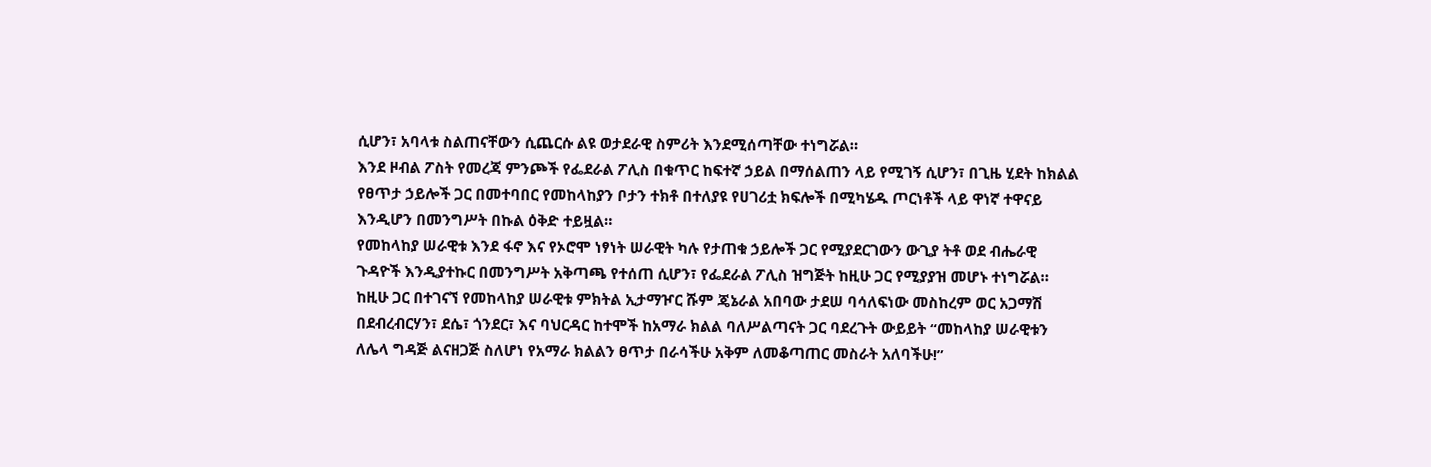ሲሆን፣ አባላቱ ስልጠናቸውን ሲጨርሱ ልዩ ወታደራዊ ስምሪት እንደሚሰጣቸው ተነግሯል።
እንደ ዞብል ፖስት የመረጃ ምንጮች የፌደራል ፖሊስ በቁጥር ከፍተኛ ኃይል በማሰልጠን ላይ የሚገኝ ሲሆን፣ በጊዜ ሂደት ከክልል የፀጥታ ኃይሎች ጋር በመተባበር የመከላከያን ቦታን ተክቶ በተለያዩ የሀገሪቷ ክፍሎች በሚካሄዱ ጦርነቶች ላይ ዋነኛ ተዋናይ እንዲሆን በመንግሥት በኩል ዕቅድ ተይዟል።
የመከላከያ ሠራዊቱ እንደ ፋኖ እና የኦሮሞ ነፃነት ሠራዊት ካሉ የታጠቁ ኃይሎች ጋር የሚያደርገውን ውጊያ ትቶ ወደ ብሔራዊ ጉዳዮች እንዲያተኩር በመንግሥት አቅጣጫ የተሰጠ ሲሆን፣ የፌደራል ፖሊስ ዝግጅት ከዚሁ ጋር የሚያያዝ መሆኑ ተነግሯል።
ከዚሁ ጋር በተገናኘ የመከላከያ ሠራዊቱ ምክትል ኢታማዦር ሹም ጄኔራል አበባው ታደሠ ባሳለፍነው መስከረም ወር አጋማሽ በደብረብርሃን፣ ደሴ፣ ጎንደር፣ እና ባህርዳር ከተሞች ከአማራ ክልል ባለሥልጣናት ጋር ባደረጉት ውይይት “መከላከያ ሠራዊቱን ለሌላ ግዳጅ ልናዘጋጅ ስለሆነ የአማራ ክልልን ፀጥታ በራሳችሁ አቅም ለመቆጣጠር መስራት አለባችሁ!”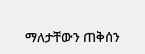ማለታቸውን ጠቅሰን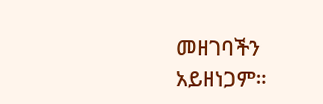መዘገባችን አይዘነጋም።